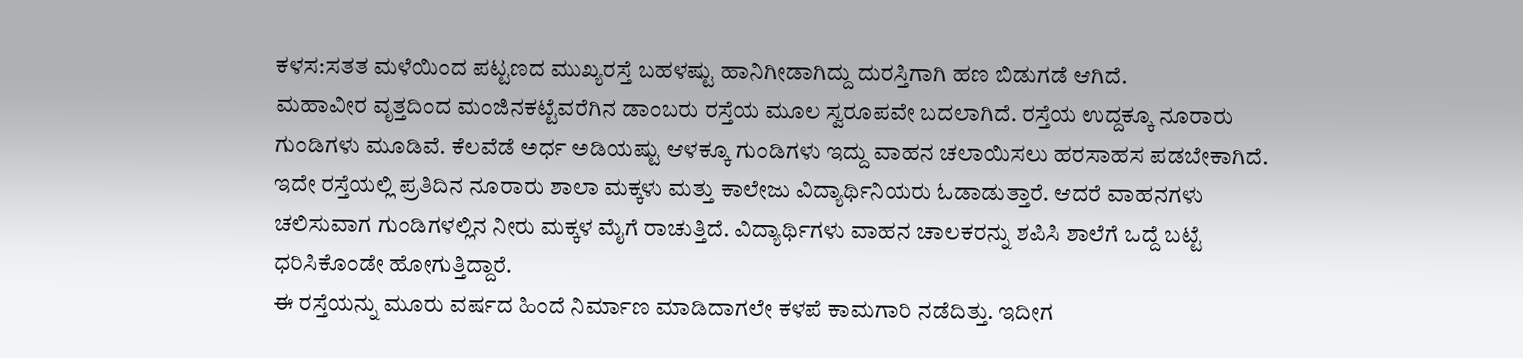ಕಳಸ:ಸತತ ಮಳೆಯಿಂದ ಪಟ್ಟಣದ ಮುಖ್ಯರಸ್ತೆ ಬಹಳಷ್ಟು ಹಾನಿಗೀಡಾಗಿದ್ದು ದುರಸ್ತಿಗಾಗಿ ಹಣ ಬಿಡುಗಡೆ ಆಗಿದೆ.
ಮಹಾವೀರ ವೃತ್ತದಿಂದ ಮಂಜಿನಕಟ್ಟೆವರೆಗಿನ ಡಾಂಬರು ರಸ್ತೆಯ ಮೂಲ ಸ್ವರೂಪವೇ ಬದಲಾಗಿದೆ. ರಸ್ತೆಯ ಉದ್ದಕ್ಕೂ ನೂರಾರು ಗುಂಡಿಗಳು ಮೂಡಿವೆ. ಕೆಲವೆಡೆ ಅರ್ಧ ಅಡಿಯಷ್ಟು ಆಳಕ್ಕೂ ಗುಂಡಿಗಳು ಇದ್ದು ವಾಹನ ಚಲಾಯಿಸಲು ಹರಸಾಹಸ ಪಡಬೇಕಾಗಿದೆ.
ಇದೇ ರಸ್ತೆಯಲ್ಲಿ ಪ್ರತಿದಿನ ನೂರಾರು ಶಾಲಾ ಮಕ್ಕಳು ಮತ್ತು ಕಾಲೇಜು ವಿದ್ಯಾರ್ಥಿನಿಯರು ಓಡಾಡುತ್ತಾರೆ. ಆದರೆ ವಾಹನಗಳು ಚಲಿಸುವಾಗ ಗುಂಡಿಗಳಲ್ಲಿನ ನೀರು ಮಕ್ಕಳ ಮೈಗೆ ರಾಚುತ್ತಿದೆ. ವಿದ್ಯಾರ್ಥಿಗಳು ವಾಹನ ಚಾಲಕರನ್ನು ಶಪಿಸಿ ಶಾಲೆಗೆ ಒದ್ದೆ ಬಟ್ಟೆ ಧರಿಸಿಕೊಂಡೇ ಹೋಗುತ್ತಿದ್ದಾರೆ.
ಈ ರಸ್ತೆಯನ್ನು ಮೂರು ವರ್ಷದ ಹಿಂದೆ ನಿರ್ಮಾಣ ಮಾಡಿದಾಗಲೇ ಕಳಪೆ ಕಾಮಗಾರಿ ನಡೆದಿತ್ತು. ಇದೀಗ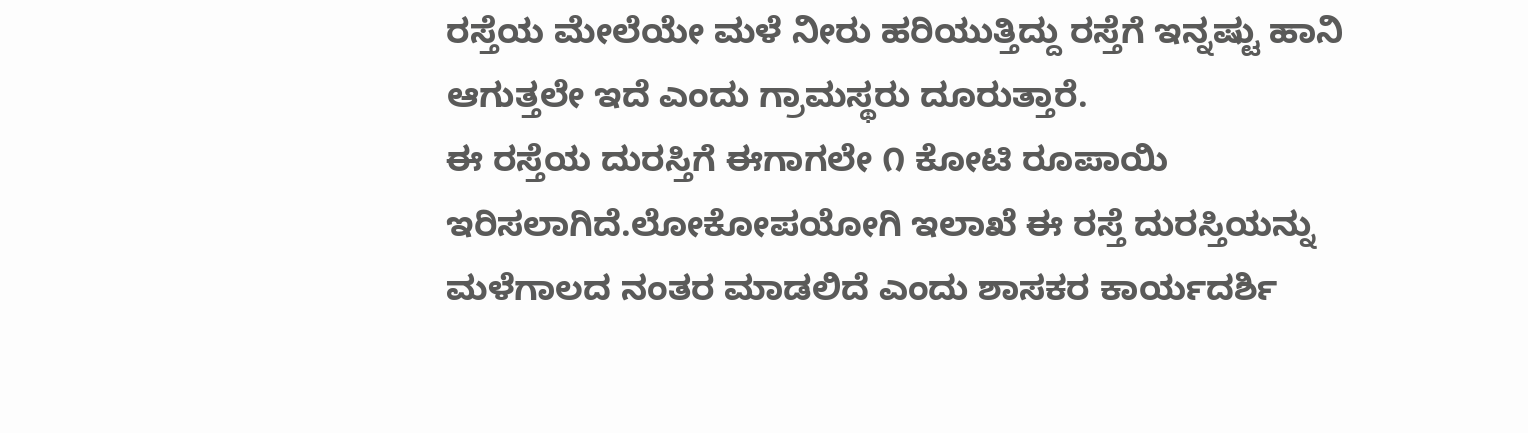ರಸ್ತೆಯ ಮೇಲೆಯೇ ಮಳೆ ನೀರು ಹರಿಯುತ್ತಿದ್ದು ರಸ್ತೆಗೆ ಇನ್ನಷ್ಟು ಹಾನಿ ಆಗುತ್ತಲೇ ಇದೆ ಎಂದು ಗ್ರಾಮಸ್ಥರು ದೂರುತ್ತಾರೆ.
ಈ ರಸ್ತೆಯ ದುರಸ್ತಿಗೆ ಈಗಾಗಲೇ ೧ ಕೋಟಿ ರೂಪಾಯಿ ಇರಿಸಲಾಗಿದೆ.ಲೋಕೋಪಯೋಗಿ ಇಲಾಖೆ ಈ ರಸ್ತೆ ದುರಸ್ತಿಯನ್ನು ಮಳೆಗಾಲದ ನಂತರ ಮಾಡಲಿದೆ ಎಂದು ಶಾಸಕರ ಕಾರ್ಯದರ್ಶಿ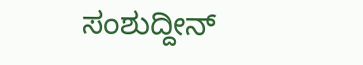ಸಂಶುದ್ದೀನ್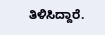ತಿಳಿಸಿದ್ದಾರೆ.